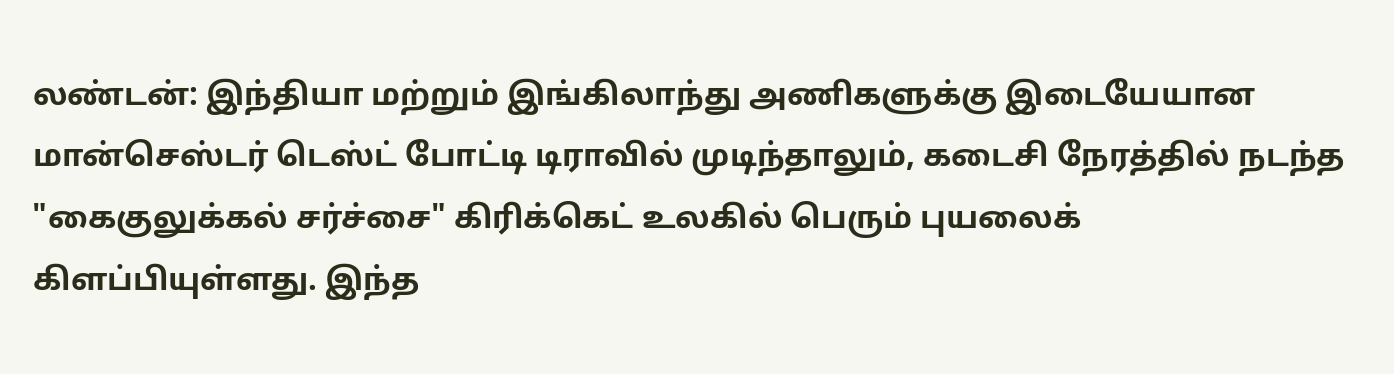லண்டன்: இந்தியா மற்றும் இங்கிலாந்து அணிகளுக்கு இடையேயான மான்செஸ்டர் டெஸ்ட் போட்டி டிராவில் முடிந்தாலும், கடைசி நேரத்தில் நடந்த "கைகுலுக்கல் சர்ச்சை" கிரிக்கெட் உலகில் பெரும் புயலைக் கிளப்பியுள்ளது. இந்த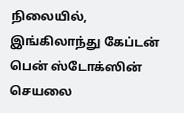நிலையில், இங்கிலாந்து கேப்டன் பென் ஸ்டோக்ஸின் செயலை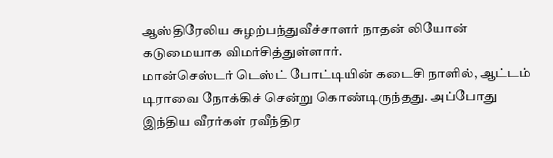ஆஸ்திரேலிய சுழற்பந்துவீச்சாளர் நாதன் லியோன் கடுமையாக விமர்சித்துள்ளார்.
மான்செஸ்டர் டெஸ்ட் போட்டியின் கடைசி நாளில், ஆட்டம் டிராவை நோக்கிச் சென்று கொண்டிருந்தது. அப்போது இந்திய வீரர்கள் ரவீந்திர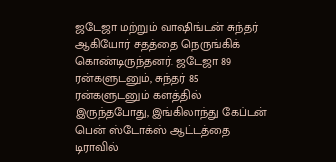ஜடேஜா மற்றும் வாஷிங்டன் சுந்தர் ஆகியோர் சதத்தை நெருங்கிக் கொண்டிருந்தனர். ஜடேஜா 89 ரன்களுடனும், சுந்தர் 85 ரன்களுடனும் களத்தில் இருந்தபோது, இங்கிலாந்து கேப்டன் பென் ஸ்டோக்ஸ் ஆட்டத்தை டிராவில்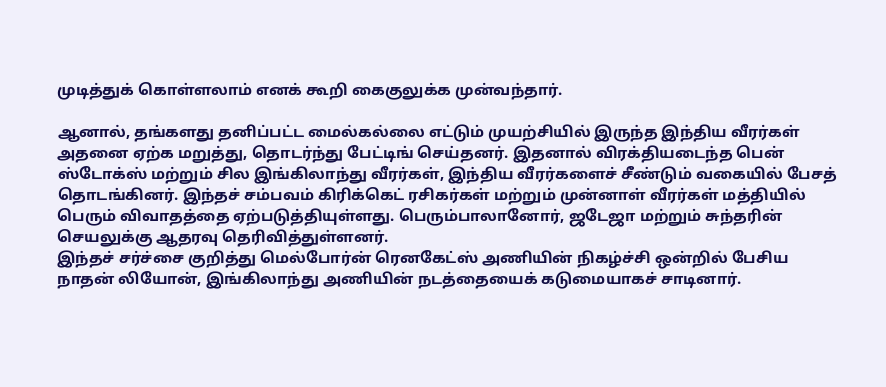முடித்துக் கொள்ளலாம் எனக் கூறி கைகுலுக்க முன்வந்தார்.

ஆனால், தங்களது தனிப்பட்ட மைல்கல்லை எட்டும் முயற்சியில் இருந்த இந்திய வீரர்கள் அதனை ஏற்க மறுத்து, தொடர்ந்து பேட்டிங் செய்தனர். இதனால் விரக்தியடைந்த பென் ஸ்டோக்ஸ் மற்றும் சில இங்கிலாந்து வீரர்கள், இந்திய வீரர்களைச் சீண்டும் வகையில் பேசத் தொடங்கினர். இந்தச் சம்பவம் கிரிக்கெட் ரசிகர்கள் மற்றும் முன்னாள் வீரர்கள் மத்தியில் பெரும் விவாதத்தை ஏற்படுத்தியுள்ளது. பெரும்பாலானோர், ஜடேஜா மற்றும் சுந்தரின் செயலுக்கு ஆதரவு தெரிவித்துள்ளனர்.
இந்தச் சர்ச்சை குறித்து மெல்போர்ன் ரெனகேட்ஸ் அணியின் நிகழ்ச்சி ஒன்றில் பேசிய நாதன் லியோன், இங்கிலாந்து அணியின் நடத்தையைக் கடுமையாகச் சாடினார்.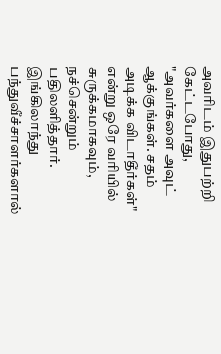அவரிடம் இதுபற்றி கேட்டபோது, "அவர்களை அவுட் ஆக்குங்கள். சதம் அடிக்க விடாதீர்கள்" என்று ஒரே வரியில் சுருக்கமாகவும், நச்சென்றும் பதிலளித்தார். இங்கிலாந்து பந்துவீச்சாளர்களால்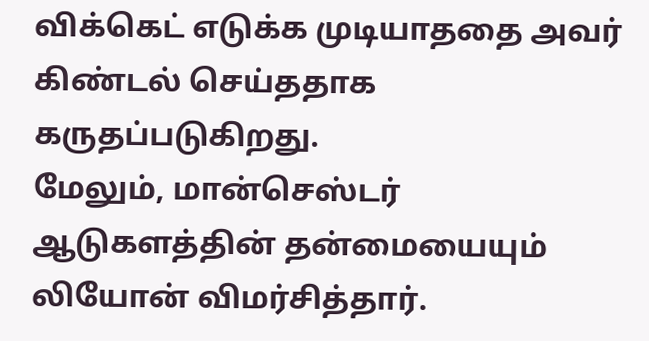விக்கெட் எடுக்க முடியாததை அவர் கிண்டல் செய்ததாக கருதப்படுகிறது.
மேலும், மான்செஸ்டர் ஆடுகளத்தின் தன்மையையும் லியோன் விமர்சித்தார்.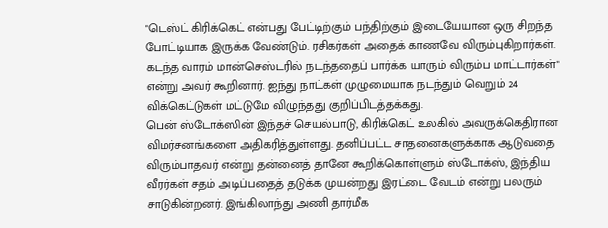"டெஸ்ட் கிரிக்கெட் என்பது பேட்டிற்கும் பந்திற்கும் இடையேயான ஒரு சிறந்த போட்டியாக இருக்க வேண்டும். ரசிகர்கள் அதைக் காணவே விரும்புகிறார்கள். கடந்த வாரம் மான்செஸ்டரில் நடந்ததைப் பார்க்க யாரும் விரும்ப மாட்டார்கள்" என்று அவர் கூறினார். ஐந்து நாட்கள் முழுமையாக நடந்தும் வெறும் 24 விக்கெட்டுகள் மட்டுமே விழுந்தது குறிப்பிடத்தக்கது.
பென் ஸ்டோக்ஸின் இந்தச் செயல்பாடு, கிரிக்கெட் உலகில் அவருக்கெதிரான விமர்சனங்களை அதிகரித்துள்ளது. தனிப்பட்ட சாதனைகளுக்காக ஆடுவதை விரும்பாதவர் என்று தன்னைத் தானே கூறிக்கொள்ளும் ஸ்டோக்ஸ், இந்திய வீரர்கள் சதம் அடிப்பதைத் தடுக்க முயன்றது இரட்டை வேடம் என்று பலரும் சாடுகின்றனர். இங்கிலாந்து அணி தார்மீக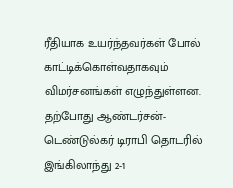ரீதியாக உயர்ந்தவர்கள் போல் காட்டிக்கொள்வதாகவும் விமர்சனங்கள் எழுந்துள்ளன.
தற்போது ஆண்டர்சன்-டெண்டுல்கர் டிராபி தொடரில் இங்கிலாந்து 2-1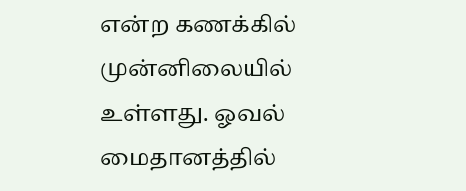என்ற கணக்கில் முன்னிலையில் உள்ளது. ஓவல் மைதானத்தில்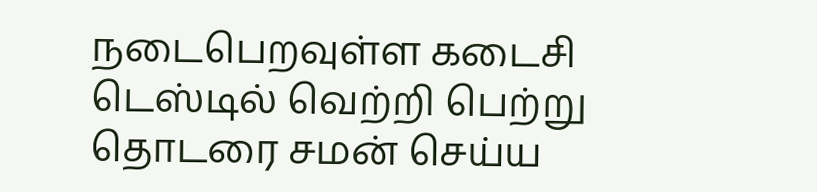நடைபெறவுள்ள கடைசி டெஸ்டில் வெற்றி பெற்று தொடரை சமன் செய்ய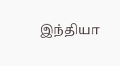இந்தியா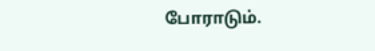போராடும்.